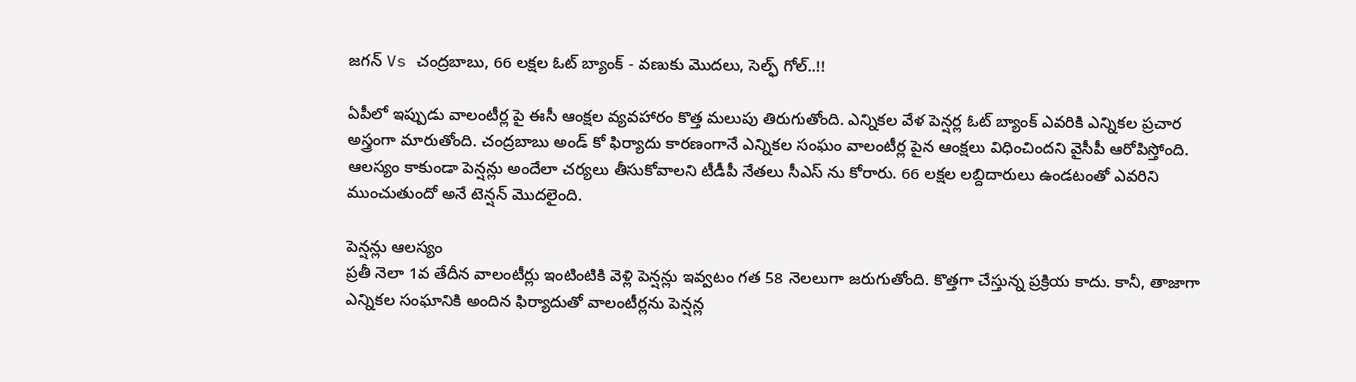జగన్ Vs చంద్రబాబు, 66 లక్షల ఓట్ బ్యాంక్ - వణుకు మొదలు, సెల్ఫ్ గోల్..!!

ఏపీలో ఇప్పుడు వాలంటీర్ల పై ఈసీ ఆంక్షల వ్యవహారం కొత్త మలుపు తిరుగుతోంది. ఎన్నికల వేళ పెన్షర్ల ఓట్ బ్యాంక్ ఎవరికి ఎన్నికల ప్రచార అస్త్రంగా మారుతోంది. చంద్రబాబు అండ్ కో ఫిర్యాదు కారణంగానే ఎన్నికల సంఘం వాలంటీర్ల పైన ఆంక్షలు విధించిందని వైసీపీ ఆరోపిస్తోంది. ఆలస్యం కాకుండా పెన్షన్లు అందేలా చర్యలు తీసుకోవాలని టీడీపీ నేతలు సీఎస్ ను కోరారు. 66 లక్షల లబ్దిదారులు ఉండటంతో ఎవరిని ముంచుతుందో అనే టెన్షన్ మొదలైంది.

పెన్షన్లు ఆలస్యం
ప్రతీ నెలా 1వ తేదీన వాలంటీర్లు ఇంటింటికి వెళ్లి పెన్షన్లు ఇవ్వటం గత 58 నెలలుగా జరుగుతోంది. కొత్తగా చేస్తున్న ప్రక్రియ కాదు. కానీ, తాజాగా ఎన్నికల సంఘానికి అందిన ఫిర్యాదుతో వాలంటీర్లను పెన్షన్ల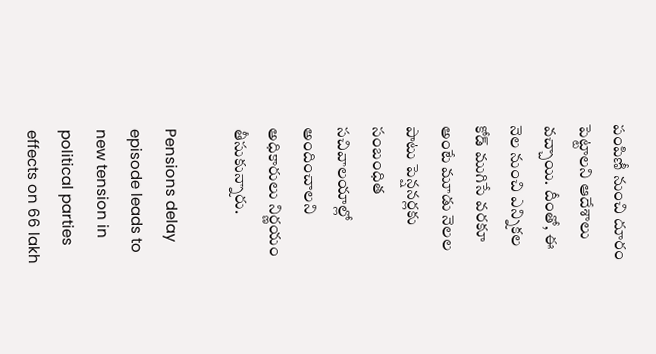పంపిణీ నుంచి దూరం పెట్టాలని ఆదేశాలు వచ్చాయి. దీంతో, ఈ నెల నుంచి ఎన్నికల కోడ్ ముగిసే వరకూ అంటే మూడు నెలల పాటు పెన్షనర్లకు సంబంధిత సచివాలయాల్లో అందించాలని అధికారులు నిర్ణయం తీసుకున్నారు.

Pensions delay episode leads to new tension in political parties effects on 66 lakh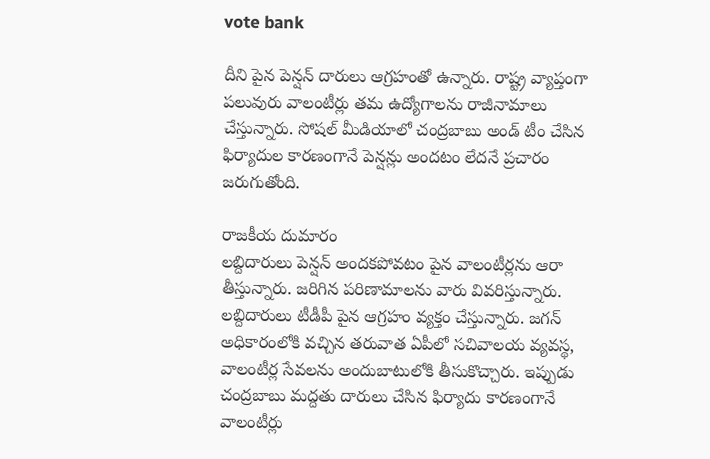vote bank

దీని పైన పెన్షన్ దారులు ఆగ్రహంతో ఉన్నారు. రాష్ట్ర వ్యాప్తంగా పలువురు వాలంటీర్లు తమ ఉద్యోగాలను రాజీనామాలు చేస్తున్నారు. సోషల్ మీడియాలో చంద్రబాబు అండ్ టీం చేసిన ఫిర్యాదుల కారణంగానే పెన్షన్లు అందటం లేదనే ప్రచారం జరుగుతోంది.

రాజకీయ దుమారం
లబ్దిదారులు పెన్షన్ అందకపోవటం పైన వాలంటీర్లను ఆరా తీస్తున్నారు. జరిగిన పరిణామాలను వారు వివరిస్తున్నారు. లబ్దిదారులు టీడీపీ పైన ఆగ్రహం వ్యక్తం చేస్తున్నారు. జగన్ అధికారంలోకి వచ్చిన తరువాత ఏపీలో సచివాలయ వ్యవస్థ, వాలంటీర్ల సేవలను అందుబాటులోకి తీసుకొచ్చారు. ఇప్పుడు చంద్రబాబు మద్దతు దారులు చేసిన ఫిర్యాదు కారణంగానే వాలంటీర్లు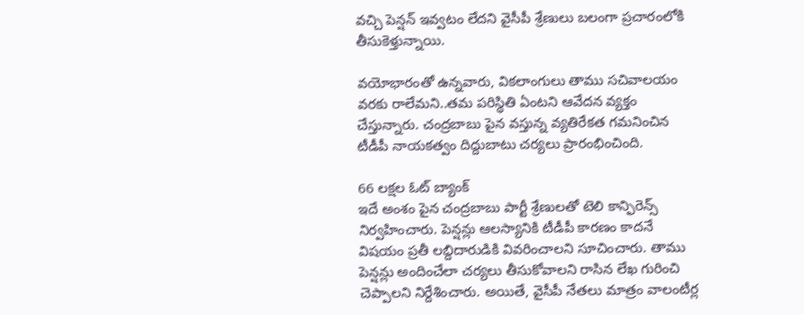వచ్చి పెన్షన్ ఇవ్వటం లేదని వైసీపీ శ్రేణులు బలంగా ప్రచారంలోకి తీసుకెళ్తున్నాయి.

వయోభారంతో ఉన్నవారు, వికలాంగులు తాము సచివాలయం వరకు రాలేమని..తమ పరిస్థితి ఏంటని ఆవేదన వ్యక్తం చేస్తున్నారు. చంద్రబాబు పైన వస్తున్న వ్యతిరేకత గమనించిన టీడీపీ నాయకత్వం దిద్దుబాటు చర్యలు ప్రారంభించింది.

66 లక్షల ఓట్ బ్యాంక్
ఇదే అంశం పైన చంద్రబాబు పార్టీ శ్రేణులతో టెలి కాన్ఫిరెన్స్ నిర్వహించారు. పెన్షన్లు ఆలస్యానికి టీడీపీ కారణం కాదనే విషయం ప్రతీ లబ్దిదారుడికి వివరించాలని సూచించారు. తాము పెన్షన్లు అందించేలా చర్యలు తీసుకోవాలని రాసిన లేఖ గురించి చెప్పాలని నిర్దేశించారు. అయితే, వైసీపీ నేతలు మాత్రం వాలంటీర్ల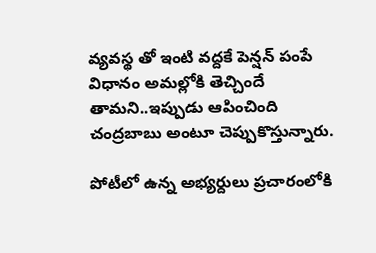వ్యవస్థ తో ఇంటి వద్దకే పెన్షన్ పంపే విధానం అమల్లోకి తెచ్చిందే తామని..ఇప్పుడు ఆపించింది చంద్రబాబు అంటూ చెప్పుకొస్తున్నారు.

పోటీలో ఉన్న అభ్యర్దులు ప్రచారంలోకి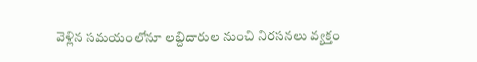వెళ్లిన సమయంలోనూ లబ్దిదారుల నుంచి నిరసనలు వ్యక్తం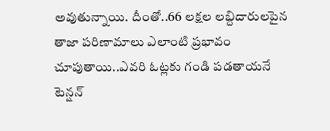అవుతున్నాయి. దీంతో..66 లక్షల లబ్దిదారులపైన తాజా పరిణామాలు ఎలాంటి ప్రభావం చూపుతాయి..ఎవరి ఓట్లకు గండి పడతాయనే టెన్షన్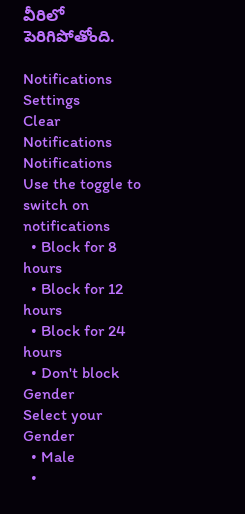వీరిలో పెరిగిపోతోంది.

Notifications
Settings
Clear Notifications
Notifications
Use the toggle to switch on notifications
  • Block for 8 hours
  • Block for 12 hours
  • Block for 24 hours
  • Don't block
Gender
Select your Gender
  • Male
  •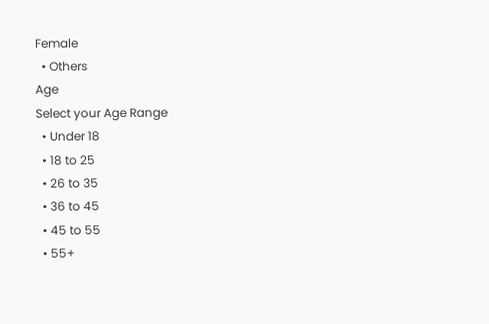Female
  • Others
Age
Select your Age Range
  • Under 18
  • 18 to 25
  • 26 to 35
  • 36 to 45
  • 45 to 55
  • 55+